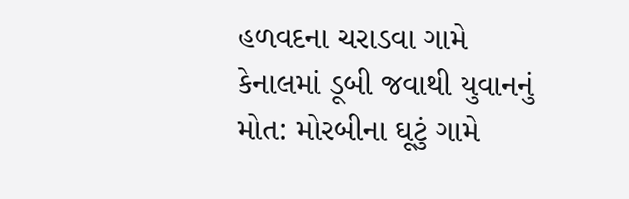હળવદના ચરાડવા ગામે કેનાલમાં ડૂબી જવાથી યુવાનનું મોત: મોરબીના ઘૂટું ગામે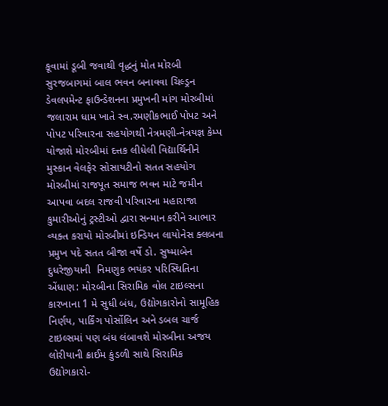કૂવામાં ડૂબી જવાથી વૃદ્ધનું મોત મોરબી સુરજબાગમાં બાલ ભવન બનાવવા ચિલ્ડ્રન ડેવલપમેન્ટ ફાઉન્ડેશનના પ્રમુખની માંગ મોરબીમાં જલારામ ધામ ખાતે સ્વ.રમણીકભાઈ પોપટ અને પોપટ પરિવારના સહયોગથી નેત્રમણી-નેત્રયજ્ઞ કેમ્પ યોજાશે મોરબીમાં દત્તક લીધેલી વિદ્યાર્થિનીને મુસ્કાન વેલફેર સોસાયટીનો સતત સહયોગ મોરબીમાં રાજપૂત સમાજ ભવન માટે જમીન આપવા બદલ રાજવી પરિવારના મહારાજા કુમારીઓનું ટ્રસ્ટીઓ દ્વારા સન્માન કરીને આભાર વ્યક્ત કરાયો મોરબીમાં ઇન્ડિયન લાયોનેસ ક્લબના પ્રમુખ પદે સતત બીજા વર્ષે ડો. સુષ્માબેન દુધરેજીયાની  નિમણુક ભયંકર પરિસ્થિતિના એંધાણ: મોરબીના સિરામિક વોલ ટાઇલ્સના કારખાના 1 મે સુધી બંધ, ઉદ્યોગકારોનો સામૂહિક નિર્ણય, પાર્કિંગ પોર્સોલિન અને ડબલ ચાર્જ ટાઇલ્સમાં પણ બંધ લંબાવશે મોરબીના અજય લોરીયાની ક્રાઈમ કુંડળી સાથે સિરામિક ઉદ્યોગકારો-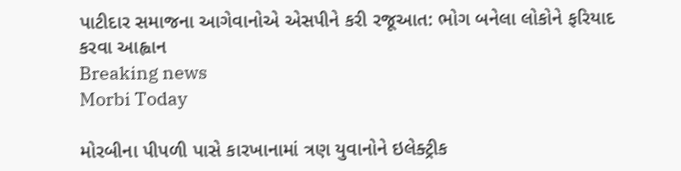પાટીદાર સમાજના આગેવાનોએ એસપીને કરી રજૂઆત: ભોગ બનેલા લોકોને ફરિયાદ કરવા આહ્વાન
Breaking news
Morbi Today

મોરબીના પીપળી પાસે કારખાનામાં ત્રણ યુવાનોને ઇલેક્ટ્રીક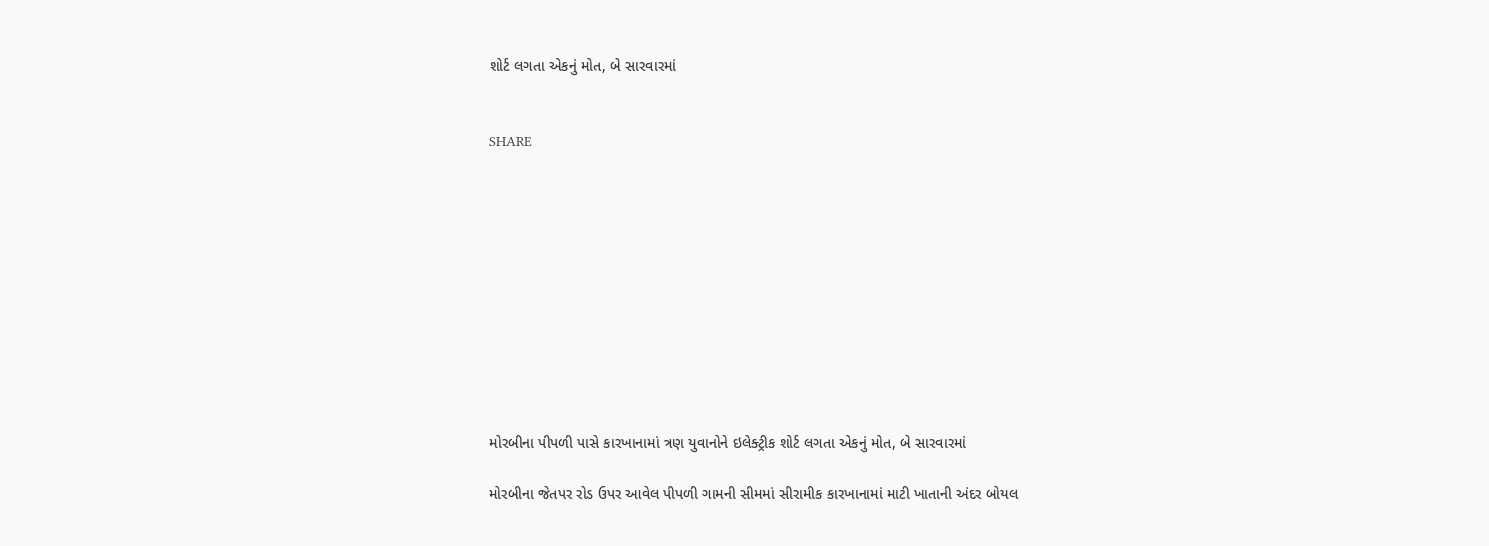શોર્ટ લગતા એકનું મોત, બે સારવારમાં


SHARE











મોરબીના પીપળી પાસે કારખાનામાં ત્રણ યુવાનોને ઇલેક્ટ્રીક શોર્ટ લગતા એકનું મોત, બે સારવારમાં

મોરબીના જેતપર રોડ ઉપર આવેલ પીપળી ગામની સીમમાં સીરામીક કારખાનામાં માટી ખાતાની અંદર બોયલ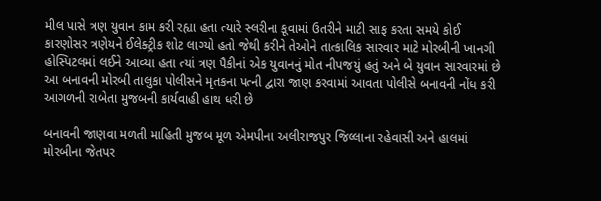મીલ પાસે ત્રણ યુવાન કામ કરી રહ્યા હતા ત્યારે સ્લરીના કૂવામાં ઉતરીને માટી સાફ કરતા સમયે કોઈ કારણોસર ત્રણેયને ઈલેક્ટ્રીક શોટ લાગ્યો હતો જેથી કરીને તેઓને તાત્કાલિક સારવાર માટે મોરબીની ખાનગી હોસ્પિટલમાં લઈને આવ્યા હતા ત્યાં ત્રણ પૈકીનાં એક યુવાનનું મોત નીપજયું હતું અને બે યુવાન સારવારમાં છે આ બનાવની મોરબી તાલુકા પોલીસને મૃતકના પત્ની દ્વારા જાણ કરવામાં આવતા પોલીસે બનાવની નોંધ કરી આગળની રાબેતા મુજબની કાર્યવાહી હાથ ધરી છે

બનાવની જાણવા મળતી માહિતી મુજબ મૂળ એમપીના અલીરાજપુર જિલ્લાના રહેવાસી અને હાલમાં મોરબીના જેતપર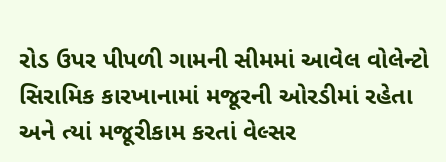રોડ ઉપર પીપળી ગામની સીમમાં આવેલ વોલેન્ટો સિરામિક કારખાનામાં મજૂરની ઓરડીમાં રહેતા અને ત્યાં મજૂરીકામ કરતાં વેલ્સર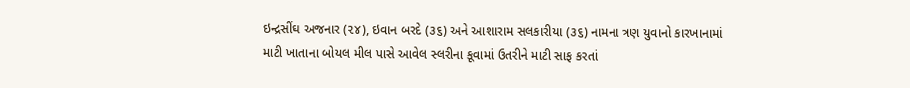ઇન્દ્રસીંઘ અજનાર (૨૪), ઇવાન બરદે (૩૬) અને આશારામ સલકારીયા (૩૬) નામના ત્રણ યુવાનો કારખાનામાં માટી ખાતાના બોયલ મીલ પાસે આવેલ સ્લરીના કૂવામાં ઉતરીને માટી સાફ કરતાં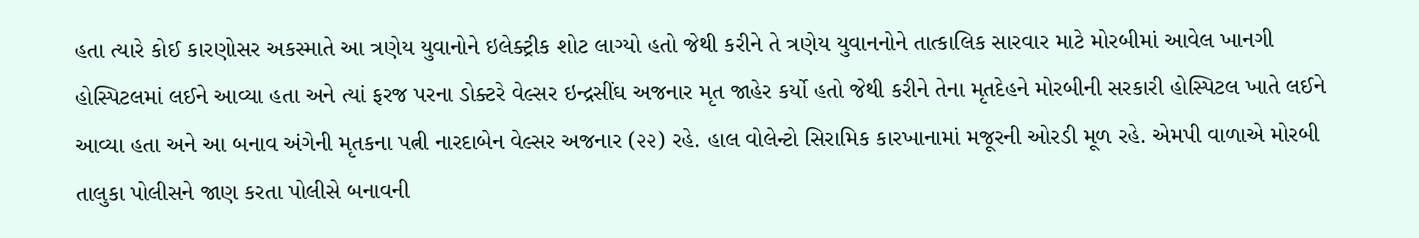હતા ત્યારે કોઈ કારણોસર અકસ્માતે આ ત્રણેય યુવાનોને ઇલેક્ટ્રીક શોટ લાગ્યો હતો જેથી કરીને તે ત્રણેય યુવાનનોને તાત્કાલિક સારવાર માટે મોરબીમાં આવેલ ખાનગી હોસ્પિટલમાં લઈને આવ્યા હતા અને ત્યાં ફરજ પરના ડોક્ટરે વેલ્સર ઇન્દ્રસીંઘ અજનાર મૃત જાહેર કર્યો હતો જેથી કરીને તેના મૃતદેહને મોરબીની સરકારી હોસ્પિટલ ખાતે લઈને આવ્યા હતા અને આ બનાવ અંગેની મૃતકના પત્ની નારદાબેન વેલ્સર અજનાર (૨૨) રહે. હાલ વોલેન્ટો સિરામિક કારખાનામાં મજૂરની ઓરડી મૂળ રહે. એમપી વાળાએ મોરબી તાલુકા પોલીસને જાણ કરતા પોલીસે બનાવની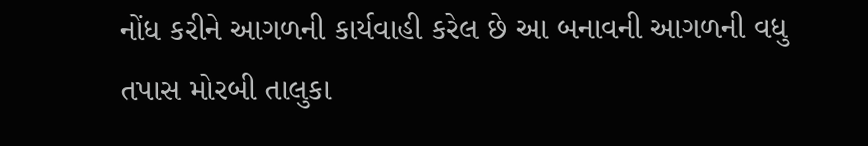નોંધ કરીને આગળની કાર્યવાહી કરેલ છે આ બનાવની આગળની વધુ તપાસ મોરબી તાલુકા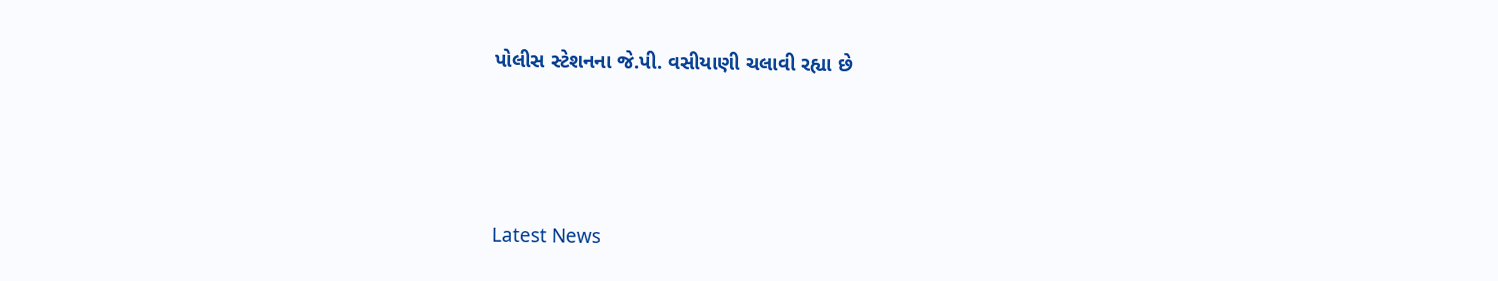પોલીસ સ્ટેશનના જે.પી. વસીયાણી ચલાવી રહ્યા છે






Latest News